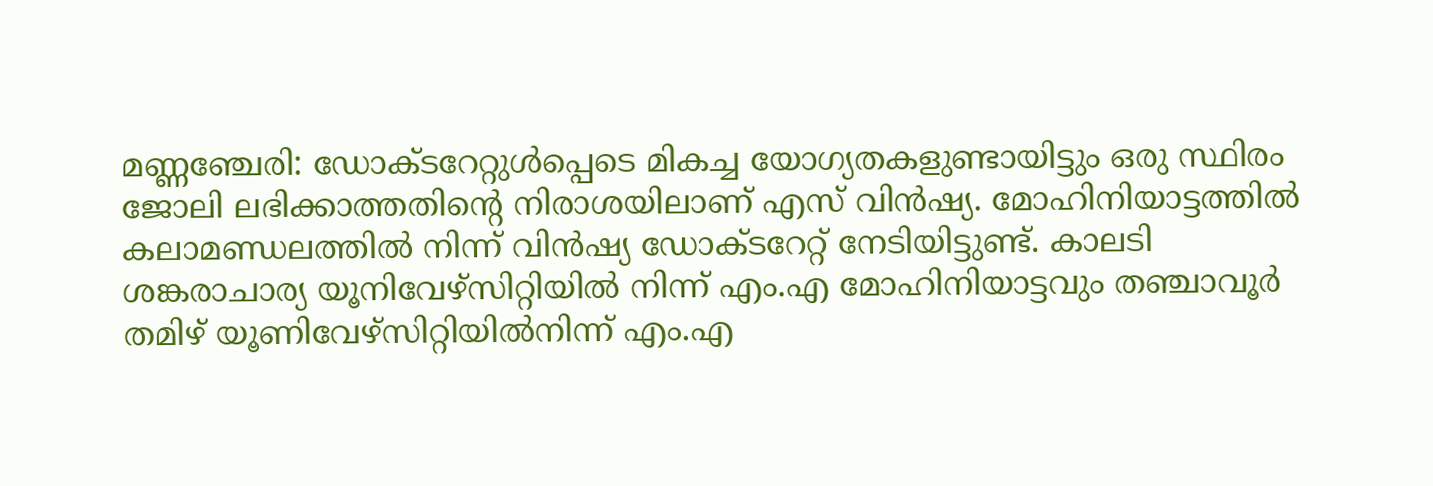മണ്ണഞ്ചേരി: ഡോക്ടറേറ്റുൾപ്പെടെ മികച്ച യോഗ്യതകളുണ്ടായിട്ടും ഒരു സ്ഥിരം ജോലി ലഭിക്കാത്തതിന്റെ നിരാശയിലാണ് എസ് വിൻഷ്യ. മോഹിനിയാട്ടത്തിൽ കലാമണ്ഡലത്തിൽ നിന്ന് വിൻഷ്യ ഡോക്ടറേറ്റ് നേടിയിട്ടുണ്ട്. കാലടി ശങ്കരാചാര്യ യൂനിവേഴ്സിറ്റിയിൽ നിന്ന് എം.എ മോഹിനിയാട്ടവും തഞ്ചാവൂർ തമിഴ് യൂണിവേഴ്സിറ്റിയിൽനിന്ന് എം.എ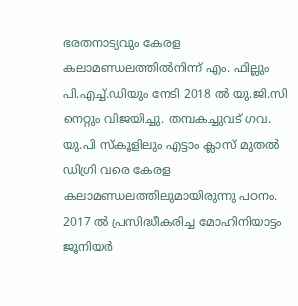ഭരതനാട്യവും കേരള കലാമണ്ഡലത്തിൽനിന്ന് എം. ഫില്ലും പി.എച്ച്.ഡിയും നേടി 2018 ൽ യു.ജി.സി നെറ്റും വിജയിച്ചു. തമ്പകച്ചുവട് ഗവ. യു.പി സ്കൂളിലും എട്ടാം ക്ലാസ് മുതൽ ഡിഗ്രി വരെ കേരള കലാമണ്ഡലത്തിലുമായിരുന്നു പഠനം.
2017 ൽ പ്രസിദ്ധീകരിച്ച മോഹിനിയാട്ടം ജൂനിയർ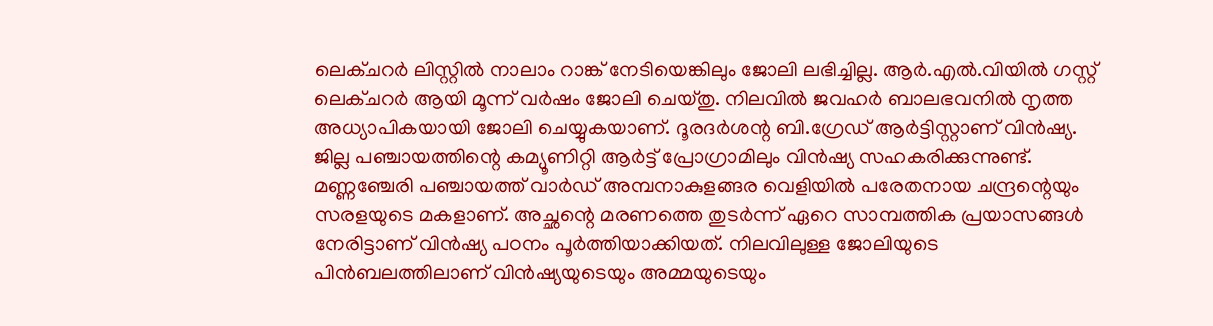ലെക്ചറർ ലിസ്റ്റിൽ നാലാം റാങ്ക് നേടിയെങ്കിലും ജോലി ലഭിച്ചില്ല. ആർ.എൽ.വിയിൽ ഗസ്റ്റ് ലെക്ചറർ ആയി മൂന്ന് വർഷം ജോലി ചെയ്തു. നിലവിൽ ജവഹർ ബാലഭവനിൽ നൃത്ത അധ്യാപികയായി ജോലി ചെയ്യുകയാണ്. ദൂരദർശന്റ ബി.ഗ്രേഡ് ആർട്ടിസ്റ്റാണ് വിൻഷ്യ. ജില്ല പഞ്ചായത്തിന്റെ കമ്യൂണിറ്റി ആർട്ട് പ്രോഗ്രാമിലും വിൻഷ്യ സഹകരിക്കുന്നുണ്ട്.
മണ്ണഞ്ചേരി പഞ്ചായത്ത് വാർഡ് അമ്പനാകുളങ്ങര വെളിയിൽ പരേതനായ ചന്ദ്രന്റെയും സരളയുടെ മകളാണ്. അച്ഛന്റെ മരണത്തെ തുടർന്ന് ഏറെ സാമ്പത്തിക പ്രയാസങ്ങൾ നേരിട്ടാണ് വിൻഷ്യ പഠനം പൂർത്തിയാക്കിയത്. നിലവിലുള്ള ജോലിയുടെ പിൻബലത്തിലാണ് വിൻഷ്യയുടെയും അമ്മയുടെയും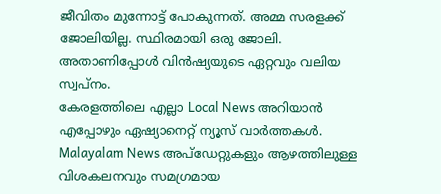ജീവിതം മുന്നോട്ട് പോകുന്നത്. അമ്മ സരളക്ക് ജോലിയില്ല. സ്ഥിരമായി ഒരു ജോലി. അതാണിപ്പോൾ വിൻഷ്യയുടെ ഏറ്റവും വലിയ സ്വപ്നം.
കേരളത്തിലെ എല്ലാ Local News അറിയാൻ എപ്പോഴും ഏഷ്യാനെറ്റ് ന്യൂസ് വാർത്തകൾ. Malayalam News അപ്ഡേറ്റുകളും ആഴത്തിലുള്ള വിശകലനവും സമഗ്രമായ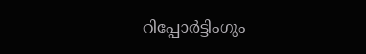റിപ്പോർട്ടിംഗും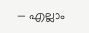— എല്ലാം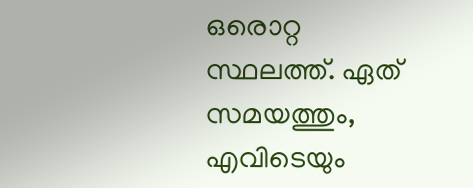ഒരൊറ്റ സ്ഥലത്ത്. ഏത് സമയത്തും, എവിടെയും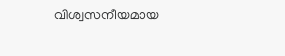വിശ്വസനീയമായ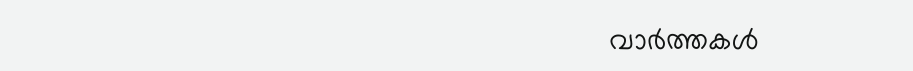വാർത്തകൾ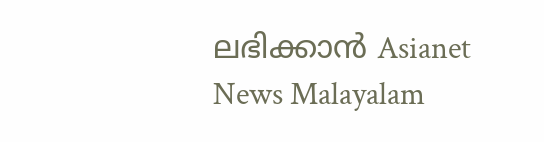ലഭിക്കാൻ Asianet News Malayalam